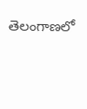తెలంగాణలో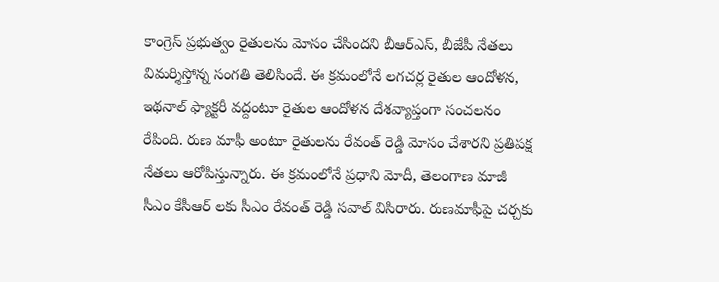కాంగ్రెస్ ప్రభుత్వం రైతులను మోసం చేసిందని బీఆర్ఎస్, బీజేపీ నేతలు విమర్శిస్తోన్న సంగతి తెలిసిందే. ఈ క్రమంలోనే లగచర్ల రైతుల ఆందోళన, ఇథనాల్ ఫ్యాక్టరీ వద్దంటూ రైతుల ఆందోళన దేశవ్యాప్తంగా సంచలనం రేపింది. రుణ మాఫీ అంటూ రైతులను రేవంత్ రెడ్డి మోసం చేశారని ప్రతిపక్ష నేతలు ఆరోపిస్తున్నారు. ఈ క్రమంలోనే ప్రధాని మోదీ, తెలంగాణ మాజీ సీఎం కేసీఆర్ లకు సీఎం రేవంత్ రెడ్డి సవాల్ విసిరారు. రుణమాఫీపై చర్చకు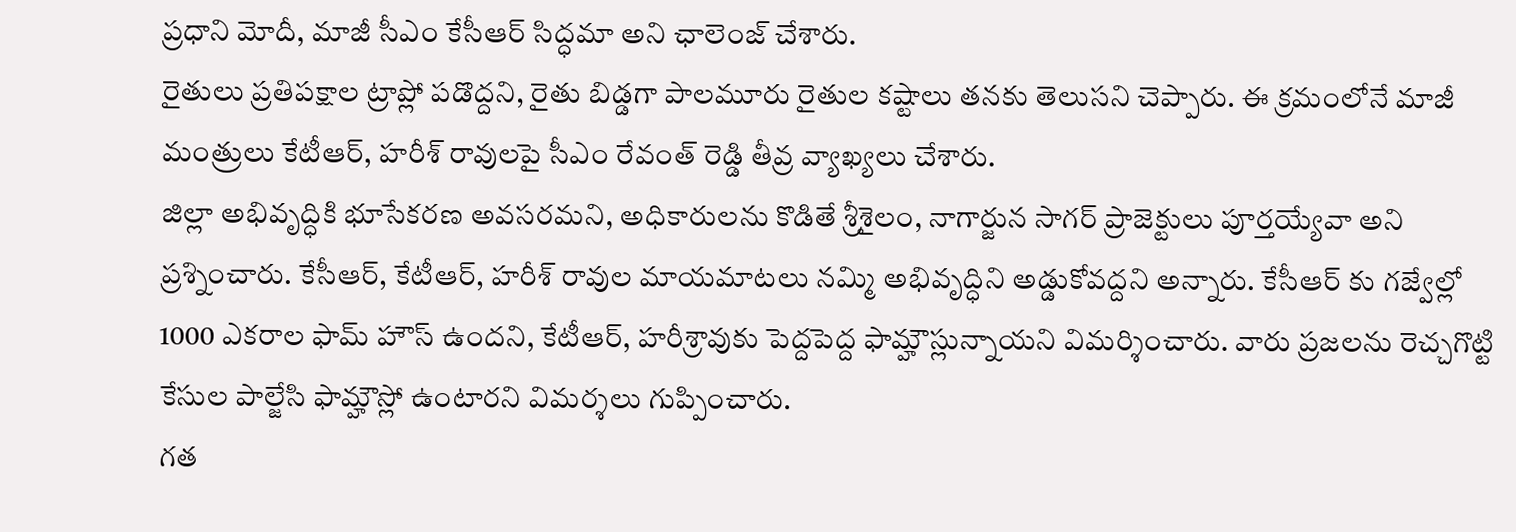ప్రధాని మోదీ, మాజీ సీఎం కేసీఆర్ సిద్ధమా అని ఛాలెంజ్ చేశారు.
రైతులు ప్రతిపక్షాల ట్రాప్లో పడొద్దని, రైతు బిడ్డగా పాలమూరు రైతుల కష్టాలు తనకు తెలుసని చెప్పారు. ఈ క్రమంలోనే మాజీ మంత్రులు కేటీఆర్, హరీశ్ రావులపై సీఎం రేవంత్ రెడ్డి తీవ్ర వ్యాఖ్యలు చేశారు.
జిల్లా అభివృద్ధికి భూసేకరణ అవసరమని, అధికారులను కొడితే శ్రీశైలం, నాగార్జున సాగర్ ప్రాజెక్టులు పూర్తయ్యేవా అని ప్రశ్నించారు. కేసీఆర్, కేటీఆర్, హరీశ్ రావుల మాయమాటలు నమ్మి అభివృద్ధిని అడ్డుకోవద్దని అన్నారు. కేసీఆర్ కు గజ్వేల్లో 1000 ఎకరాల ఫామ్ హౌస్ ఉందని, కేటీఆర్, హరీశ్రావుకు పెద్దపెద్ద ఫామ్హౌస్లున్నాయని విమర్శించారు. వారు ప్రజలను రెచ్చగొట్టి కేసుల పాల్జేసి ఫామ్హౌస్లో ఉంటారని విమర్శలు గుప్పించారు.
గత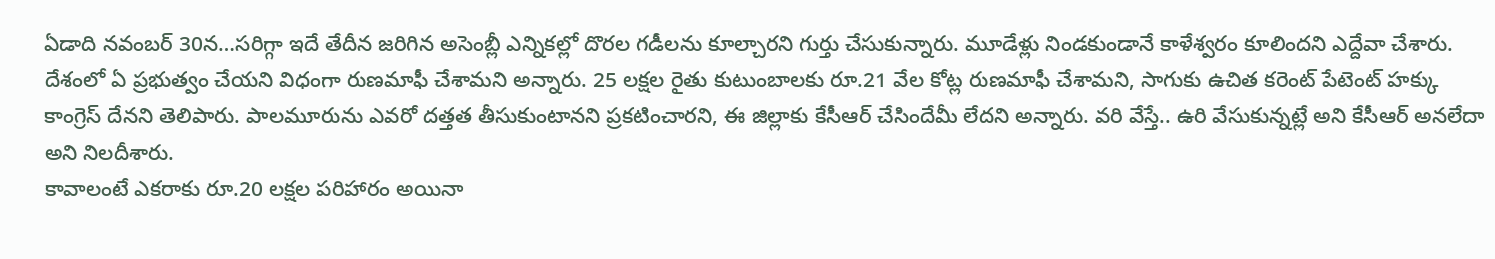ఏడాది నవంబర్ 30న…సరిగ్గా ఇదే తేదీన జరిగిన అసెంబ్లీ ఎన్నికల్లో దొరల గడీలను కూల్చారని గుర్తు చేసుకున్నారు. మూడేళ్లు నిండకుండానే కాళేశ్వరం కూలిందని ఎద్దేవా చేశారు. దేశంలో ఏ ప్రభుత్వం చేయని విధంగా రుణమాఫీ చేశామని అన్నారు. 25 లక్షల రైతు కుటుంబాలకు రూ.21 వేల కోట్ల రుణమాఫీ చేశామని, సాగుకు ఉచిత కరెంట్ పేటెంట్ హక్కు కాంగ్రెస్ దేనని తెలిపారు. పాలమూరును ఎవరో దత్తత తీసుకుంటానని ప్రకటించారని, ఈ జిల్లాకు కేసీఆర్ చేసిందేమీ లేదని అన్నారు. వరి వేస్తే.. ఉరి వేసుకున్నట్లే అని కేసీఆర్ అనలేదా అని నిలదీశారు.
కావాలంటే ఎకరాకు రూ.20 లక్షల పరిహారం అయినా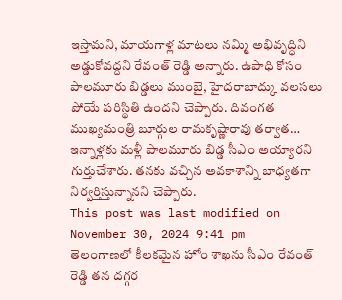ఇస్తామని, మాయగాళ్ల మాటలు నమ్మి అభివృద్ధిని అడ్డుకోవద్దని రేవంత్ రెడ్డి అన్నారు. ఉపాధి కోసం పాలమూరు బిడ్డలు ముంబై, హైదరాబాద్కు వలసలు పోయే పరిస్థితి ఉందని చెప్పారు. దివంగత ముఖ్యమంత్రి బూర్గుల రామకృష్ణారావు తర్వాత… ఇన్నాళ్లకు మళ్లీ పాలమూరు బిడ్డ సీఎం అయ్యారని గుర్తుచేశారు. తనకు వచ్చిన అవకాశాన్ని బాధ్యతగా నిర్వర్తిస్తున్నానని చెప్పారు.
This post was last modified on November 30, 2024 9:41 pm
తెలంగాణలో కీలకమైన హోం శాఖను సీఎం రేవంత్ రెడ్డి తన దగ్గర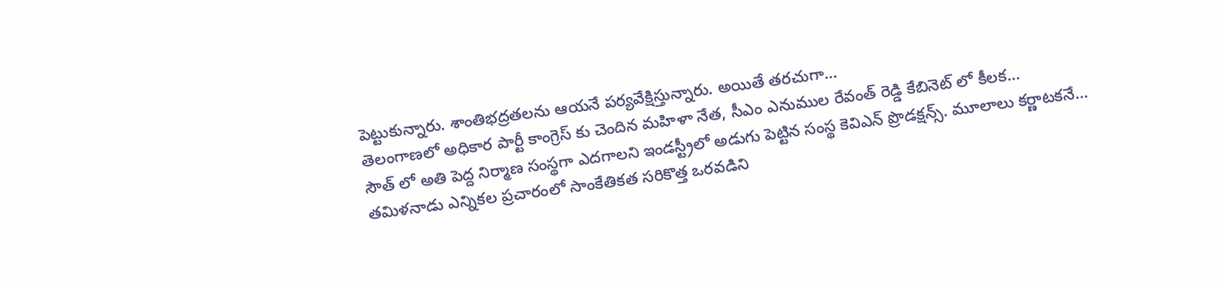పెట్టుకున్నారు. శాంతిభద్రతలను ఆయనే పర్యవేక్షిస్తున్నారు. అయితే తరచుగా…
తెలంగాణలో అధికార పార్టీ కాంగ్రెస్ కు చెందిన మహిళా నేత, సీఎం ఎనుముల రేవంత్ రెడ్డి కేబినెట్ లో కీలక…
సౌత్ లో అతి పెద్ద నిర్మాణ సంస్థగా ఎదగాలని ఇండస్ట్రీలో అడుగు పెట్టిన సంస్థ కెవిఎన్ ప్రొడక్షన్స్. మూలాలు కర్ణాటకనే…
తమిళనాడు ఎన్నికల ప్రచారంలో సాంకేతికత సరికొత్త ఒరవడిని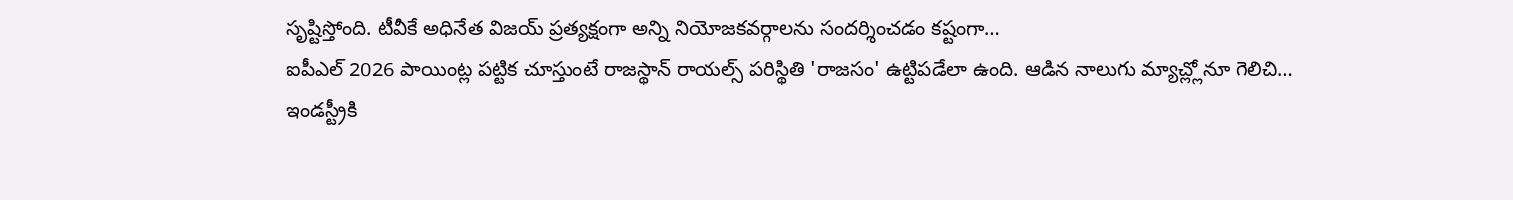సృష్టిస్తోంది. టీవీకే అధినేత విజయ్ ప్రత్యక్షంగా అన్ని నియోజకవర్గాలను సందర్శించడం కష్టంగా…
ఐపీఎల్ 2026 పాయింట్ల పట్టిక చూస్తుంటే రాజస్థాన్ రాయల్స్ పరిస్థితి 'రాజసం' ఉట్టిపడేలా ఉంది. ఆడిన నాలుగు మ్యాచ్ల్లోనూ గెలిచి…
ఇండస్ట్రీకి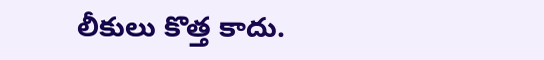లీకులు కొత్త కాదు.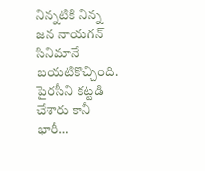నిన్నటికి నిన్న జన నాయగన్ సినిమానే బయటికొచ్చింది. పైరసీని కట్టడి చేశారు కానీ భారీ…